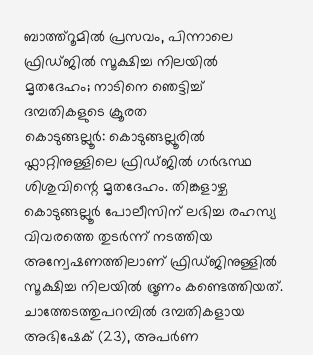ബാത്ത്റൂമിൽ പ്രസവം, പിന്നാലെ ഫ്രിഡ്ജിൽ സൂക്ഷിച്ച നിലയിൽ മൃതദേഹം; നാടിനെ ഞെട്ടിച്ച് ദമ്പതികളുടെ ക്രൂരത
കൊടുങ്ങല്ലൂർ: കൊടുങ്ങല്ലൂരിൽ ഫ്ലാറ്റിനുള്ളിലെ ഫ്രിഡ്ജിൽ ഗർഭസ്ഥ ശിശുവിന്റെ മൃതദേഹം. തിങ്കളാഴ്ച കൊടുങ്ങല്ലൂർ പോലീസിന് ലഭിച്ച രഹസ്യ വിവരത്തെ തുടർന്ന് നടത്തിയ അന്വേഷണത്തിലാണ് ഫ്രിഡ്ജിനുള്ളിൽ സൂക്ഷിച്ച നിലയിൽ ഭ്രൂണം കണ്ടെത്തിയത്. ചാത്തേടത്തുപറമ്പിൽ ദമ്പതികളായ അഭിഷേക് (23), അപർണ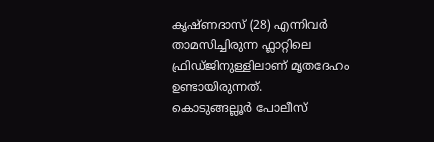കൃഷ്ണദാസ് (28) എന്നിവർ താമസിച്ചിരുന്ന ഫ്ലാറ്റിലെ ഫ്രിഡ്ജിനുള്ളിലാണ് മൃതദേഹം ഉണ്ടായിരുന്നത്.
കൊടുങ്ങല്ലൂർ പോലീസ്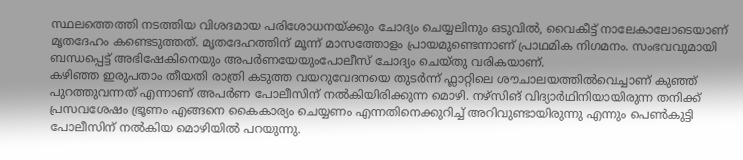സ്ഥലത്തെത്തി നടത്തിയ വിശദമായ പരിശോധനയ്ക്കും ചോദ്യം ചെയ്യലിനും ഒടുവിൽ, വൈകീട്ട് നാലേകാലോടെയാണ് മൃതദേഹം കണ്ടെടുത്തത്. മൃതദേഹത്തിന് മൂന്ന് മാസത്തോളം പ്രായമുണ്ടെന്നാണ് പ്രാഥമിക നിഗമനം. സംഭവവുമായി ബന്ധപ്പെട്ട് അഭിഷേകിനെയും അപർണയേയുംപോലീസ് ചോദ്യം ചെയ്തു വരികയാണ്.
കഴിഞ്ഞ ഇരുപതാം തീയതി രാത്രി കടുത്ത വയറുവേദനയെ തുടർന്ന് ഫ്ലാറ്റിലെ ശൗചാലയത്തിൽവെച്ചാണ് കുഞ്ഞ് പുറത്തുവന്നത് എന്നാണ് അപർണ പോലീസിന് നൽകിയിരിക്കുന്ന മൊഴി. നഴ്സിങ് വിദ്യാർഥിനിയായിരുന്ന തനിക്ക് പ്രസവശേഷം ഭ്രൂണം എങ്ങനെ കൈകാര്യം ചെയ്യണം എന്നതിനെക്കുറിച്ച് അറിവുണ്ടായിരുന്നു എന്നും പെൺകുട്ടി പോലീസിന് നൽകിയ മൊഴിയിൽ പറയുന്നു.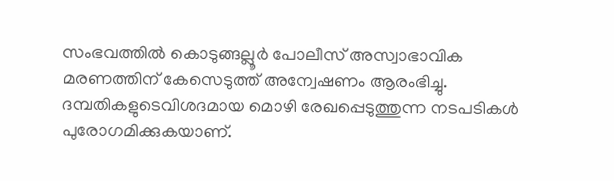സംഭവത്തിൽ കൊടുങ്ങല്ലൂർ പോലീസ് അസ്വാഭാവിക മരണത്തിന് കേസെടുത്ത് അന്വേഷണം ആരംഭിച്ചു. ദമ്പതികളുടെവിശദമായ മൊഴി രേഖപ്പെടുത്തുന്ന നടപടികൾ പുരോഗമിക്കുകയാണ്.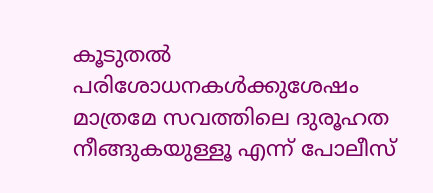കൂടുതൽ പരിശോധനകൾക്കുശേഷം മാത്രമേ സവത്തിലെ ദുരൂഹത നീങ്ങുകയുള്ളൂ എന്ന് പോലീസ്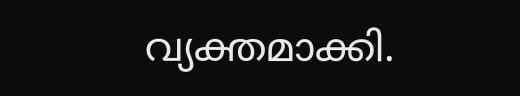വ്യക്തമാക്കി.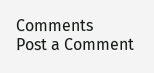Comments
Post a Comment